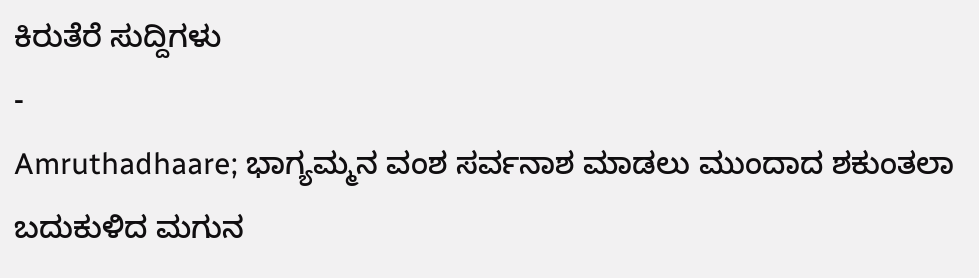ಕಿರುತೆರೆ ಸುದ್ದಿಗಳು
-
Amruthadhaare; ಭಾಗ್ಯಮ್ಮನ ವಂಶ ಸರ್ವನಾಶ ಮಾಡಲು ಮುಂದಾದ ಶಕುಂತಲಾ ಬದುಕುಳಿದ ಮಗುನ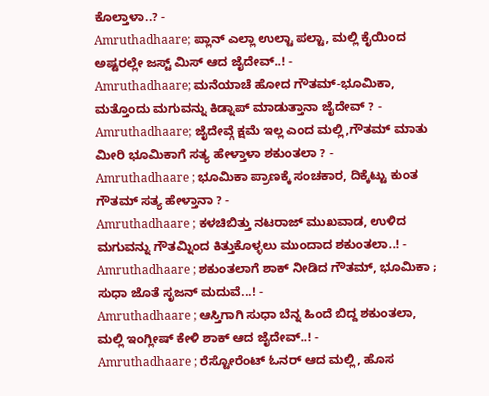ಕೊಲ್ತಾಳಾ..? -
Amruthadhaare; ಪ್ಲಾನ್ ಎಲ್ಲಾ ಉಲ್ಟಾ ಪಲ್ಟಾ, ಮಲ್ಲಿ ಕೈಯಿಂದ ಅಷ್ಟರಲ್ಲೇ ಜಸ್ಟ್ ಮಿಸ್ ಆದ ಜೈದೇವ್..! -
Amruthadhaare; ಮನೆಯಾಚೆ ಹೋದ ಗೌತಮ್-ಭೂಮಿಕಾ, ಮತ್ತೊಂದು ಮಗುವನ್ನು ಕಿಡ್ನಾಪ್ ಮಾಡುತ್ತಾನಾ ಜೈದೇವ್ ? -
Amruthadhaare; ಜೈದೇವ್ಗೆ ಕ್ಷಮೆ ಇಲ್ಲ ಎಂದ ಮಲ್ಲಿ,ಗೌತಮ್ ಮಾತು ಮೀರಿ ಭೂಮಿಕಾಗೆ ಸತ್ಯ ಹೇಳ್ತಾಳಾ ಶಕುಂತಲಾ ? -
Amruthadhaare ; ಭೂಮಿಕಾ ಪ್ರಾಣಕ್ಕೆ ಸಂಚಕಾರ, ದಿಕ್ಕೆಟ್ಟು ಕುಂತ ಗೌತಮ್ ಸತ್ಯ ಹೇಳ್ತಾನಾ ? -
Amruthadhaare ; ಕಳಚಿಬಿತ್ತು ನಟರಾಜ್ ಮುಖವಾಡ, ಉಳಿದ ಮಗುವನ್ನು ಗೌತಮ್ನಿಂದ ಕಿತ್ತುಕೊಳ್ಳಲು ಮುಂದಾದ ಶಕುಂತಲಾ..! -
Amruthadhaare ; ಶಕುಂತಲಾಗೆ ಶಾಕ್ ನೀಡಿದ ಗೌತಮ್, ಭೂಮಿಕಾ ; ಸುಧಾ ಜೊತೆ ಸೃಜನ್ ಮದುವೆ...! -
Amruthadhaare ; ಆಸ್ತಿಗಾಗಿ ಸುಧಾ ಬೆನ್ನ ಹಿಂದೆ ಬಿದ್ದ ಶಕುಂತಲಾ, ಮಲ್ಲಿ ಇಂಗ್ಲೀಷ್ ಕೇಳಿ ಶಾಕ್ ಆದ ಜೈದೇವ್..! -
Amruthadhaare ; ರೆಸ್ಟೋರೆಂಟ್ ಓನರ್ ಆದ ಮಲ್ಲಿ, ಹೊಸ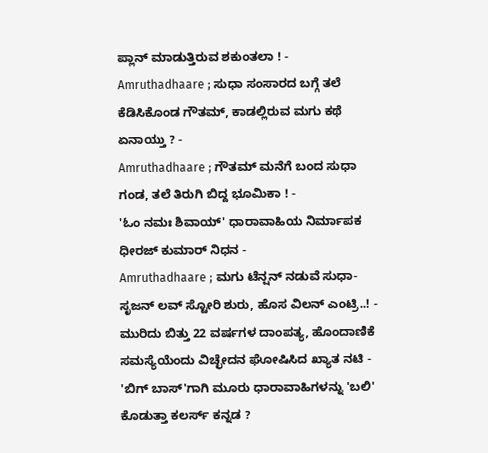ಪ್ಲಾನ್ ಮಾಡುತ್ತಿರುವ ಶಕುಂತಲಾ ! -
Amruthadhaare ; ಸುಧಾ ಸಂಸಾರದ ಬಗ್ಗೆ ತಲೆ ಕೆಡಿಸಿಕೊಂಡ ಗೌತಮ್, ಕಾಡಲ್ಲಿರುವ ಮಗು ಕಥೆ ಏನಾಯ್ತು ? -
Amruthadhaare ; ಗೌತಮ್ ಮನೆಗೆ ಬಂದ ಸುಧಾ ಗಂಡ, ತಲೆ ತಿರುಗಿ ಬಿದ್ದ ಭೂಮಿಕಾ ! -
'ಓಂ ನಮಃ ಶಿವಾಯ್' ಧಾರಾವಾಹಿಯ ನಿರ್ಮಾಪಕ ಧೀರಜ್ ಕುಮಾರ್ ನಿಧನ -
Amruthadhaare ; ಮಗು ಟೆನ್ಷನ್ ನಡುವೆ ಸುಧಾ-ಸೃಜನ್ ಲವ್ ಸ್ಟೋರಿ ಶುರು, ಹೊಸ ವಿಲನ್ ಎಂಟ್ರಿ..! -
ಮುರಿದು ಬಿತ್ತು 22 ವರ್ಷಗಳ ದಾಂಪತ್ಯ, ಹೊಂದಾಣಿಕೆ ಸಮಸ್ಯೆಯೆಂದು ವಿಚ್ಛೇದನ ಘೋಷಿಸಿದ ಖ್ಯಾತ ನಟಿ -
'ಬಿಗ್ ಬಾಸ್'ಗಾಗಿ ಮೂರು ಧಾರಾವಾಹಿಗಳನ್ನು 'ಬಲಿ' ಕೊಡುತ್ತಾ ಕಲರ್ಸ್ ಕನ್ನಡ ?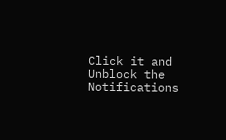Click it and Unblock the Notifications